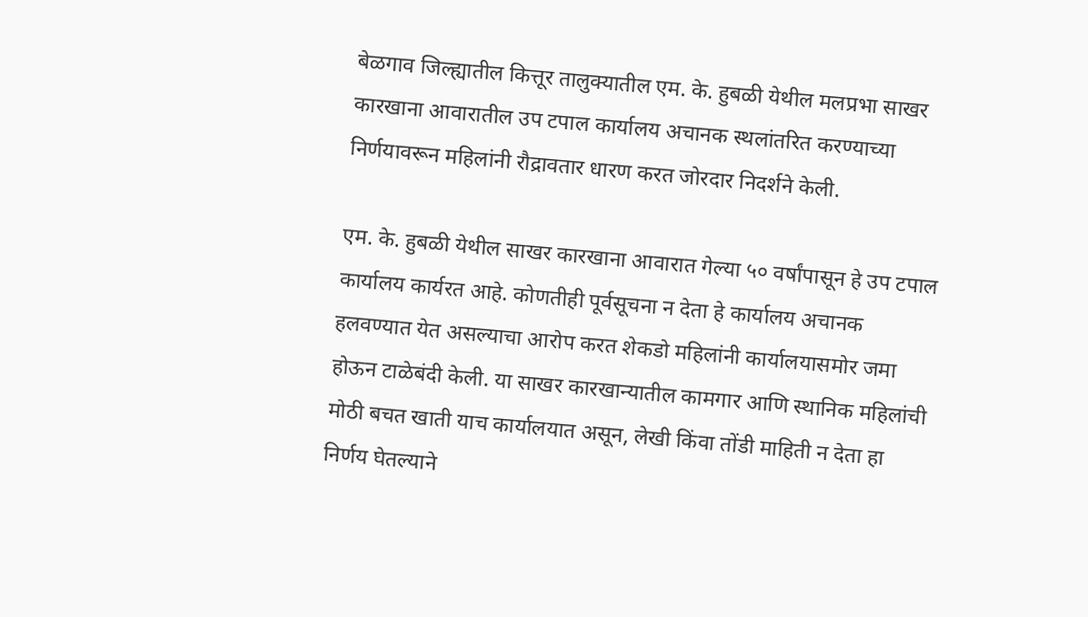बेळगाव जिल्ह्यातील कित्तूर तालुक्यातील एम. के. हुबळी येथील मलप्रभा साखर कारखाना आवारातील उप टपाल कार्यालय अचानक स्थलांतरित करण्याच्या निर्णयावरून महिलांनी रौद्रावतार धारण करत जोरदार निदर्शने केली.

एम. के. हुबळी येथील साखर कारखाना आवारात गेल्या ५० वर्षांपासून हे उप टपाल कार्यालय कार्यरत आहे. कोणतीही पूर्वसूचना न देता हे कार्यालय अचानक हलवण्यात येत असल्याचा आरोप करत शेकडो महिलांनी कार्यालयासमोर जमा होऊन टाळेबंदी केली. या साखर कारखान्यातील कामगार आणि स्थानिक महिलांची मोठी बचत खाती याच कार्यालयात असून, लेखी किंवा तोंडी माहिती न देता हा निर्णय घेतल्याने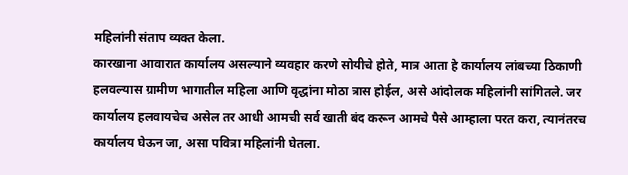महिलांनी संताप व्यक्त केला.
कारखाना आवारात कार्यालय असल्याने व्यवहार करणे सोयीचे होते, मात्र आता हे कार्यालय लांबच्या ठिकाणी हलवल्यास ग्रामीण भागातील महिला आणि वृद्धांना मोठा त्रास होईल, असे आंदोलक महिलांनी सांगितले. जर कार्यालय हलवायचेच असेल तर आधी आमची सर्व खाती बंद करून आमचे पैसे आम्हाला परत करा, त्यानंतरच कार्यालय घेऊन जा, असा पवित्रा महिलांनी घेतला.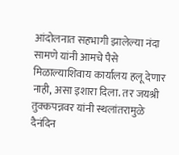आंदोलनात सहभागी झालेल्या नंदा सामणे यांनी आमचे पैसे मिळाल्याशिवाय कार्यालय हलू देणार नाही, असा इशारा दिला. तर जयश्री तुक्कपन्नवर यांनी स्थलांतरामुळे दैनंदिन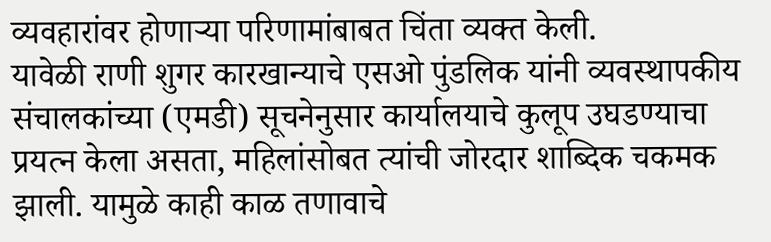व्यवहारांवर होणाऱ्या परिणामांबाबत चिंता व्यक्त केली.
यावेळी राणी शुगर कारखान्याचे एसओ पुंडलिक यांनी व्यवस्थापकीय संचालकांच्या (एमडी) सूचनेनुसार कार्यालयाचे कुलूप उघडण्याचा प्रयत्न केला असता, महिलांसोबत त्यांची जोरदार शाब्दिक चकमक झाली. यामुळे काही काळ तणावाचे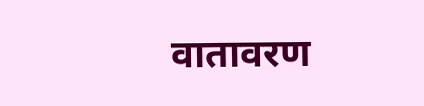वातावरण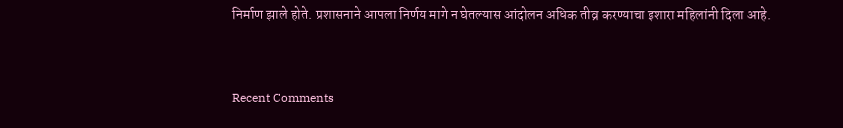निर्माण झाले होते. प्रशासनाने आपला निर्णय मागे न घेतल्यास आंदोलन अधिक तीव्र करण्याचा इशारा महिलांनी दिला आहे.


Recent Comments